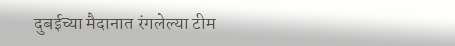दुबईच्या मैदानात रंगलेल्या टीम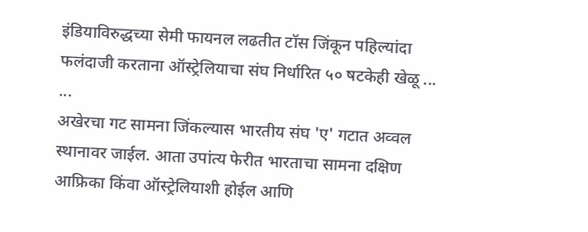इंडियाविरुद्धच्या सेमी फायनल लढतीत टॉस जिंकून पहिल्यांदा फलंदाजी करताना ऑस्ट्रेलियाचा संघ निर्धारित ५० षटकेही खेळू ... ...
अखेरचा गट सामना जिंकल्यास भारतीय संघ 'ए' गटात अव्वल स्थानावर जाईल. आता उपांत्य फेरीत भारताचा सामना दक्षिण आफ्रिका किंवा ऑस्ट्रेलियाशी होईल आणि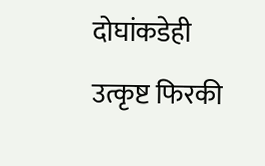दोघांकडेही उत्कृष्ट फिरकी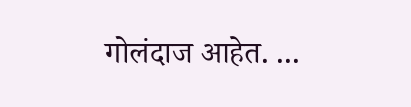गोलंदाज आहेत. ...